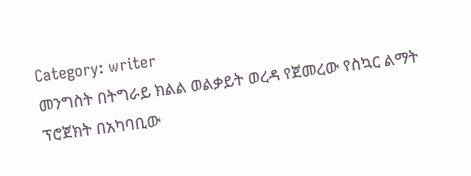Category: writer
መንግስት በትግራይ ክልል ወልቃይት ወረዳ የጀመረው የስኳር ልማት ፕሮጀክት በአካባቢው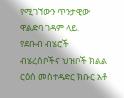የሚገኘውን ጥንታዊው ዋልድባ ገዳም ላይ.
የደቡብ ብሄሮች ብሄረሰቦችና ህዝቦች ክልል ርዕሰ መስተዳድር ክቡር አቶ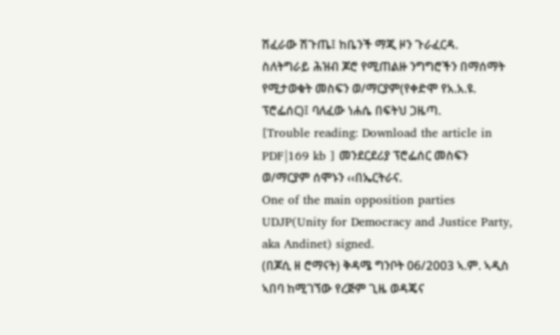ሽፈራው ሽጉጤ፤ ከቤንች ማጂ ዞን ጉራፈርዳ.
ስለትግራይ ሕዝብ ጆሮ የሚጠልዙ ንግግሮችን በማሰማት የሚታወቁት መስፍን ወ/ማርያም(የቀድሞ የአ.አ.ዩ. ፕሮፌሰር)፤ ባለፈው ነሐሴ በፍትህ ጋዜጣ.
[Trouble reading: Download the article in PDF|169 kb ] መንደርደሪያ ፕሮፌሰር መስፍን ወ/ማርያም ሰሞኑን ‹‹በኤርትራና.
One of the main opposition parties UDJP(Unity for Democracy and Justice Party, aka Andinet) signed.
(በጆሲ ዘ ሮማናት) ቅዳሜ ግንቦት 06/2003 ኣ.ም. ኣዲስ ኣበባ ከሚገኘው የረጅም ጊዜ ወዳጄና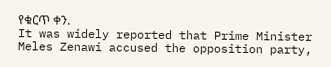የቁርጥ ቀን.
It was widely reported that Prime Minister Meles Zenawi accused the opposition party,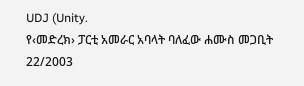UDJ (Unity.
የ‹መድረክ› ፓርቲ አመራር አባላት ባለፈው ሐሙስ መጋቢት 22/2003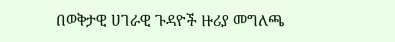በወቅታዊ ሀገራዊ ጉዳዮች ዙሪያ መግለጫ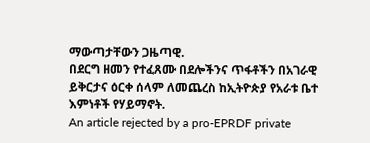ማውጣታቸውን ጋዜጣዊ.
በደርግ ዘመን የተፈጸሙ በደሎችንና ጥፋቶችን በአገራዊ ይቅርታና ዕርቀ ሰላም ለመጨረስ ከኢትዮጵያ የአራቱ ቤተ እምነቶች የሃይማኖት.
An article rejected by a pro-EPRDF private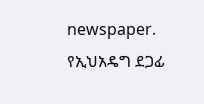newspaper. የኢህአዴግ ደጋፊ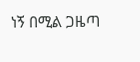ነኝ በሚል ጋዜጣ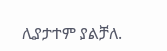ሊያታተም ያልቻለ.